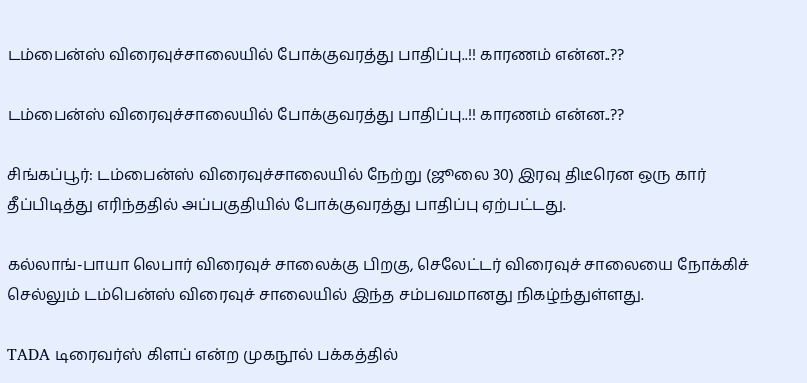டம்பைன்ஸ் விரைவுச்சாலையில் போக்குவரத்து பாதிப்பு..!! காரணம் என்ன..??

டம்பைன்ஸ் விரைவுச்சாலையில் போக்குவரத்து பாதிப்பு..!! காரணம் என்ன..??

சிங்கப்பூர்: டம்பைன்ஸ் விரைவுச்சாலையில் நேற்று (ஜூலை 30) இரவு திடீரென ஒரு கார் தீப்பிடித்து எரிந்ததில் அப்பகுதியில் போக்குவரத்து பாதிப்பு ஏற்பட்டது.

கல்லாங்-பாயா லெபார் விரைவுச் சாலைக்கு பிறகு, செலேட்டர் விரைவுச் சாலையை நோக்கிச் செல்லும் டம்பென்ஸ் விரைவுச் சாலையில் இந்த சம்பவமானது நிகழ்ந்துள்ளது.

TADA டிரைவர்ஸ் கிளப் என்ற முகநூல் பக்கத்தில்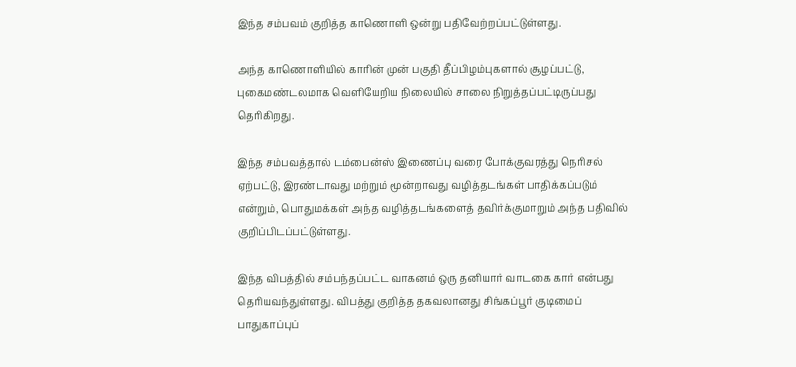இந்த சம்பவம் குறித்த காணொளி ஒன்று பதிவேற்றப்பட்டுள்ளது.

அந்த காணொளியில் காரின் முன் பகுதி தீப்பிழம்புகளால் சூழப்பட்டு, புகைமண்டலமாக வெளியேறிய நிலையில் சாலை நிறுத்தப்பட்டிருப்பது தெரிகிறது.

இந்த சம்பவத்தால் டம்பைன்ஸ் இணைப்பு வரை போக்குவரத்து நெரிசல் ஏற்பட்டு, இரண்டாவது மற்றும் மூன்றாவது வழித்தடங்கள் பாதிக்கப்படும் என்றும், பொதுமக்கள் அந்த வழித்தடங்களைத் தவிர்க்குமாறும் அந்த பதிவில் குறிப்பிடப்பட்டுள்ளது.

இந்த விபத்தில் சம்பந்தப்பட்ட வாகனம் ஒரு தனியார் வாடகை கார் என்பது தெரியவந்துள்ளது. விபத்து குறித்த தகவலானது சிங்கப்பூர் குடிமைப் பாதுகாப்புப்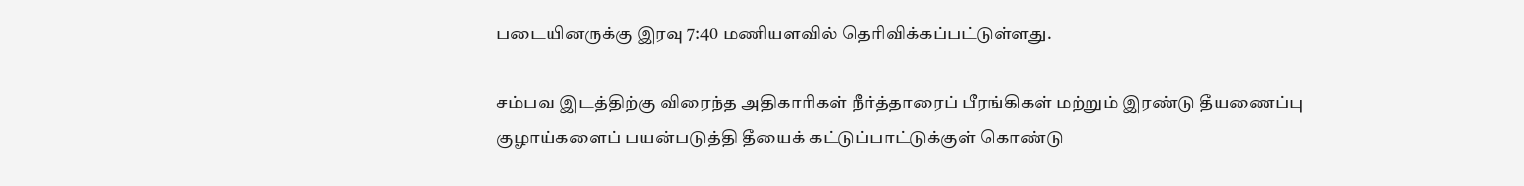படையினருக்கு இரவு 7:40 மணியளவில் தெரிவிக்கப்பட்டுள்ளது.

சம்பவ இடத்திற்கு விரைந்த அதிகாரிகள் நீர்த்தாரைப் பீரங்கிகள் மற்றும் இரண்டு தீயணைப்பு குழாய்களைப் பயன்படுத்தி தீயைக் கட்டுப்பாட்டுக்குள் கொண்டு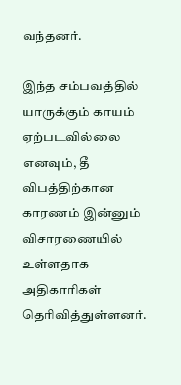வந்தனர்.

இந்த சம்பவத்தில் யாருக்கும் காயம் ஏற்படவில்லை எனவும், தீ விபத்திற்கான காரணம் இன்னும் விசாரணையில் உள்ளதாக அதிகாரிகள் தெரிவித்துள்ளனர்.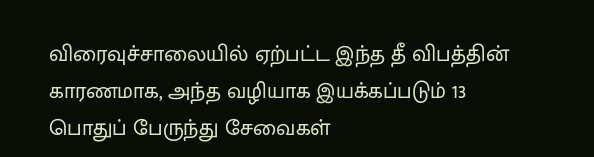விரைவுச்சாலையில் ஏற்பட்ட இந்த தீ விபத்தின் காரணமாக, அந்த வழியாக இயக்கப்படும் 13 பொதுப் பேருந்து சேவைகள்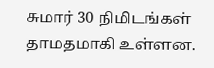சுமார் 30 நிமிடங்கள் தாமதமாகி உள்ளன.